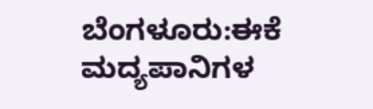ಬೆಂಗಳೂರು:ಈಕೆ ಮದ್ಯಪಾನಿಗಳ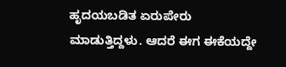ಹೃದಯಬಡಿತ ಏರುಪೇರು ಮಾಡುತ್ತಿದ್ದಳು. ಆದರೆ ಈಗ ಈಕೆಯದ್ದೇ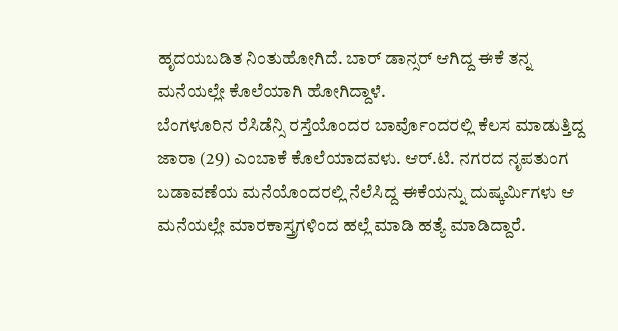ಹೃದಯಬಡಿತ ನಿಂತುಹೋಗಿದೆ. ಬಾರ್ ಡಾನ್ಸರ್ ಆಗಿದ್ದ ಈಕೆ ತನ್ನ ಮನೆಯಲ್ಲೇ ಕೊಲೆಯಾಗಿ ಹೋಗಿದ್ದಾಳೆ.
ಬೆಂಗಳೂರಿನ ರೆಸಿಡೆನ್ಸಿ ರಸ್ತೆಯೊಂದರ ಬಾರ್ವೊಂದರಲ್ಲಿ ಕೆಲಸ ಮಾಡುತ್ತಿದ್ದ ಜಾರಾ (29) ಎಂಬಾಕೆ ಕೊಲೆಯಾದವಳು. ಆರ್.ಟಿ. ನಗರದ ನೃಪತುಂಗ ಬಡಾವಣೆಯ ಮನೆಯೊಂದರಲ್ಲಿ ನೆಲೆಸಿದ್ದ ಈಕೆಯನ್ನು ದುಷ್ಕರ್ಮಿಗಳು ಆ ಮನೆಯಲ್ಲೇ ಮಾರಕಾಸ್ತ್ರಗಳಿಂದ ಹಲ್ಲೆ ಮಾಡಿ ಹತ್ಯೆ ಮಾಡಿದ್ದಾರೆ.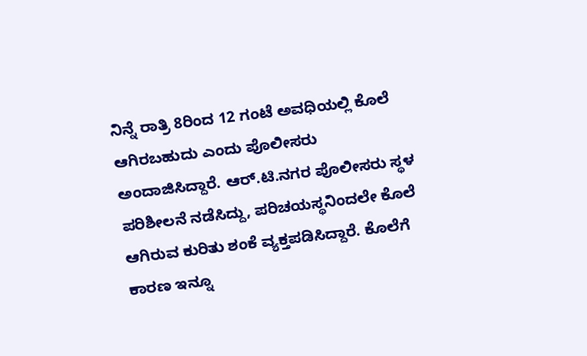ನಿನ್ನೆ ರಾತ್ರಿ 8ರಿಂದ 12 ಗಂಟೆ ಅವಧಿಯಲ್ಲಿ ಕೊಲೆ ಆಗಿರಬಹುದು ಎಂದು ಪೊಲೀಸರು ಅಂದಾಜಿಸಿದ್ದಾರೆ. ಆರ್.ಟಿ.ನಗರ ಪೊಲೀಸರು ಸ್ಥಳ ಪರಿಶೀಲನೆ ನಡೆಸಿದ್ದು, ಪರಿಚಯಸ್ಥನಿಂದಲೇ ಕೊಲೆ ಆಗಿರುವ ಕುರಿತು ಶಂಕೆ ವ್ಯಕ್ತಪಡಿಸಿದ್ದಾರೆ. ಕೊಲೆಗೆ ಕಾರಣ ಇನ್ನೂ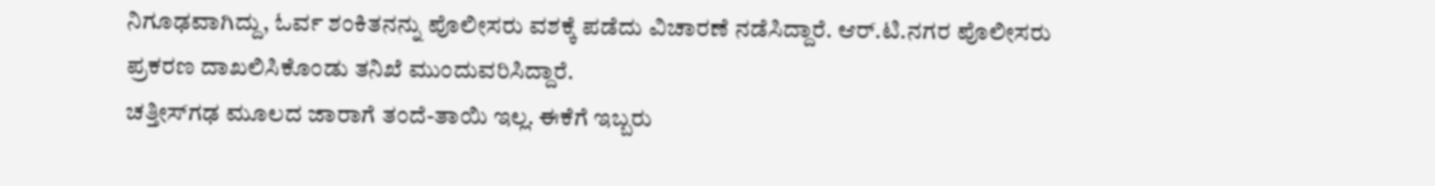ನಿಗೂಢವಾಗಿದ್ದು, ಓರ್ವ ಶಂಕಿತನನ್ನು ಪೊಲೀಸರು ವಶಕ್ಕೆ ಪಡೆದು ವಿಚಾರಣೆ ನಡೆಸಿದ್ದಾರೆ. ಆರ್.ಟಿ.ನಗರ ಪೊಲೀಸರು ಪ್ರಕರಣ ದಾಖಲಿಸಿಕೊಂಡು ತನಿಖೆ ಮುಂದುವರಿಸಿದ್ದಾರೆ.
ಚತ್ತೀಸ್‌ಗಢ ಮೂಲದ ಜಾರಾಗೆ ತಂದೆ-ತಾಯಿ ಇಲ್ಲ. ಈಕೆಗೆ ಇಬ್ಬರು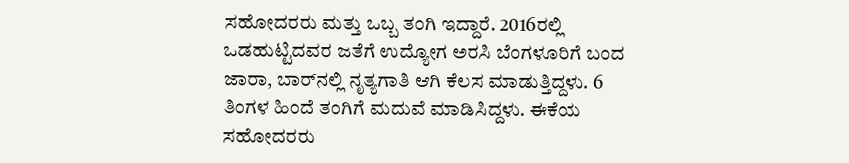ಸಹೋದರರು ಮತ್ತು ಒಬ್ಬ ತಂಗಿ ಇದ್ದಾರೆ. 2016ರಲ್ಲಿ ಒಡಹುಟ್ಟಿದವರ ಜತೆಗೆ ಉದ್ಯೋಗ ಅರಸಿ ಬೆಂಗಳೂರಿಗೆ ಬಂದ ಜಾರಾ, ಬಾರ್‌ನಲ್ಲಿ ನೃತ್ಯಗಾತಿ ಆಗಿ ಕೆಲಸ ಮಾಡುತ್ತಿದ್ದಳು. 6 ತಿಂಗಳ ಹಿಂದೆ ತಂಗಿಗೆ ಮದುವೆ ಮಾಡಿಸಿದ್ದಳು. ಈಕೆಯ ಸಹೋದರರು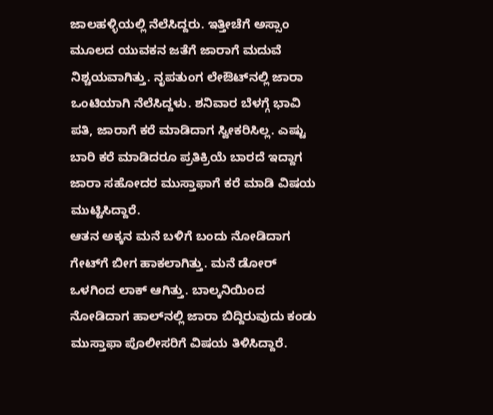ಜಾಲಹಳ್ಳಿಯಲ್ಲಿ ನೆಲೆಸಿದ್ದರು. ಇತ್ತೀಚೆಗೆ ಅಸ್ಸಾಂ ಮೂಲದ ಯುವಕನ ಜತೆಗೆ ಜಾರಾಗೆ ಮದುವೆ ನಿಶ್ಚಯವಾಗಿತ್ತು. ನೃಪತುಂಗ ಲೇಔಟ್‌ನಲ್ಲಿ ಜಾರಾ ಒಂಟಿಯಾಗಿ ನೆಲೆಸಿದ್ದಳು. ಶನಿವಾರ ಬೆಳಗ್ಗೆ ಭಾವಿ ಪತಿ, ಜಾರಾಗೆ ಕರೆ ಮಾಡಿದಾಗ ಸ್ವೀಕರಿಸಿಲ್ಲ. ಎಷ್ಟು ಬಾರಿ ಕರೆ ಮಾಡಿದರೂ ಪ್ರತಿಕ್ರಿಯೆ ಬಾರದೆ ಇದ್ದಾಗ ಜಾರಾ ಸಹೋದರ ಮುಸ್ತಾಫಾಗೆ ಕರೆ ಮಾಡಿ ವಿಷಯ ಮುಟ್ಟಿಸಿದ್ದಾರೆ.
ಆತನ ಅಕ್ಕನ ಮನೆ ಬಳಿಗೆ ಬಂದು ನೋಡಿದಾಗ ಗೇಟ್‌ಗೆ ಬೀಗ ಹಾಕಲಾಗಿತ್ತು. ಮನೆ ಡೋರ್ ಒಳಗಿಂದ ಲಾಕ್ ಆಗಿತ್ತು. ಬಾಲ್ಕನಿಯಿಂದ ನೋಡಿದಾಗ ಹಾಲ್‌ನಲ್ಲಿ ಜಾರಾ ಬಿದ್ದಿರುವುದು ಕಂಡು ಮುಸ್ತಾಫಾ ಪೊಲೀಸರಿಗೆ ವಿಷಯ ತಿಳಿಸಿದ್ದಾರೆ.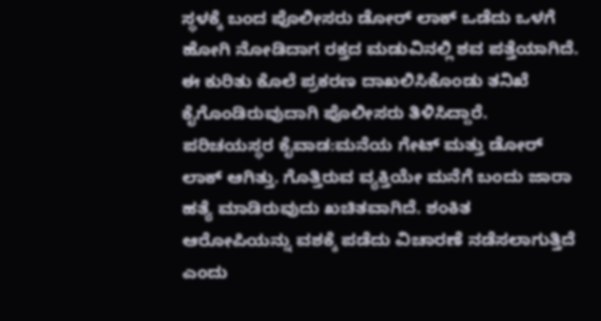ಸ್ಥಳಕ್ಕೆ ಬಂದ ಪೊಲೀಸರು ಡೋರ್ ಲಾಕ್ ಒಡೆದು ಒಳಗೆ ಹೋಗಿ ನೋಡಿದಾಗ ರಕ್ತದ ಮಡುವಿನಲ್ಲಿ ಶವ ಪತ್ತೆಯಾಗಿದೆ. ಈ ಕುರಿತು ಕೊಲೆ ಪ್ರಕರಣ ದಾಖಲಿಸಿಕೊಂಡು ತನಿಖೆ ಕೈಗೊಂಡಿರುವುದಾಗಿ ಪೊಲೀಸರು ತಿಳಿಸಿದ್ದಾರೆ.
ಪರಿಚಯಸ್ಥರ ಕೈವಾಡ:ಮನೆಯ ಗೇಟ್ ಮತ್ತು ಡೋರ್ ಲಾಕ್ ಆಗಿತ್ತು. ಗೊತ್ತಿರುವ ವ್ಯಕ್ತಿಯೇ ಮನೆಗೆ ಬಂದು ಜಾರಾ ಹತ್ಯೆ ಮಾಡಿರುವುದು ಖಚಿತವಾಗಿದೆ. ಶಂಕಿತ ಆರೋಪಿಯನ್ನು ವಶಕ್ಕೆ ಪಡೆದು ವಿಚಾರಣೆ ನಡೆಸಲಾಗುತ್ತಿದೆ ಎಂದು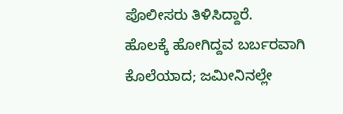ಪೊಲೀಸರು ತಿಳಿಸಿದ್ದಾರೆ.
ಹೊಲಕ್ಕೆ ಹೋಗಿದ್ದವ ಬರ್ಬರವಾಗಿ ಕೊಲೆಯಾದ; ಜಮೀನಿನಲ್ಲೇ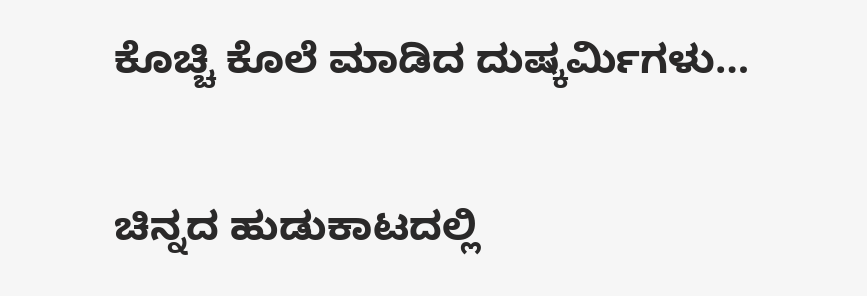ಕೊಚ್ಚಿ ಕೊಲೆ ಮಾಡಿದ ದುಷ್ಕರ್ಮಿಗಳು…

ಚಿನ್ನದ ಹುಡುಕಾಟದಲ್ಲಿ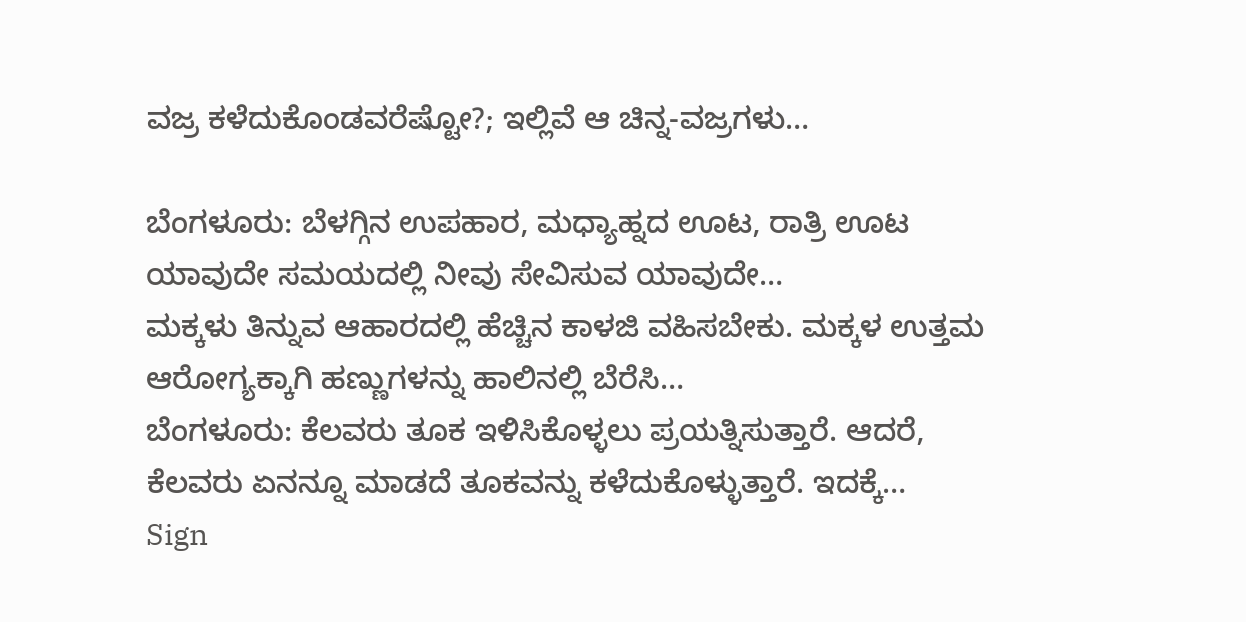ವಜ್ರ ಕಳೆದುಕೊಂಡವರೆಷ್ಟೋ?; ಇಲ್ಲಿವೆ ಆ ಚಿನ್ನ-ವಜ್ರಗಳು…

ಬೆಂಗಳೂರು: ಬೆಳಗ್ಗಿನ ಉಪಹಾರ, ಮಧ್ಯಾಹ್ನದ ಊಟ, ರಾತ್ರಿ ಊಟ ಯಾವುದೇ ಸಮಯದಲ್ಲಿ ನೀವು ಸೇವಿಸುವ ಯಾವುದೇ…
ಮಕ್ಕಳು ತಿನ್ನುವ ಆಹಾರದಲ್ಲಿ ಹೆಚ್ಚಿನ ಕಾಳಜಿ ವಹಿಸಬೇಕು. ಮಕ್ಕಳ ಉತ್ತಮ ಆರೋಗ್ಯಕ್ಕಾಗಿ ಹಣ್ಣುಗಳನ್ನು ಹಾಲಿನಲ್ಲಿ ಬೆರೆಸಿ…
ಬೆಂಗಳೂರು: ಕೆಲವರು ತೂಕ ಇಳಿಸಿಕೊಳ್ಳಲು ಪ್ರಯತ್ನಿಸುತ್ತಾರೆ. ಆದರೆ, ಕೆಲವರು ಏನನ್ನೂ ಮಾಡದೆ ತೂಕವನ್ನು ಕಳೆದುಕೊಳ್ಳುತ್ತಾರೆ. ಇದಕ್ಕೆ…
Sign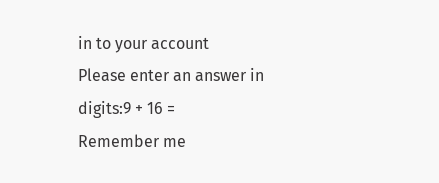in to your account
Please enter an answer in digits:9 + 16 =
Remember me